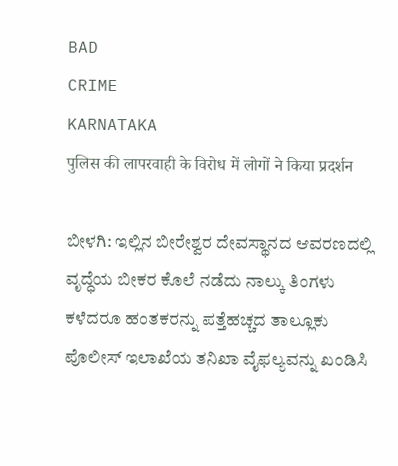BAD
CRIME
KARNATAKA
पुलिस की लापरवाही के विरोध में लोगों ने किया प्रदर्शन

ಬೀಳಗಿ: ಇಲ್ಲಿನ ಬೀರೇಶ್ವರ ದೇವಸ್ಥಾನದ ಆವರಣದಲ್ಲಿ ವೃದ್ಧೆಯ ಬೀಕರ ಕೊಲೆ ನಡೆದು ನಾಲ್ಕು ತಿಂಗಳು ಕಳೆದರೂ ಹಂತಕರನ್ನು ಪತ್ತೆಹಚ್ಚದ ತಾಲ್ಲೂಕು ಪೊಲೀಸ್ ಇಲಾಖೆಯ ತನಿಖಾ ವೈಫಲ್ಯವನ್ನು ಖಂಡಿಸಿ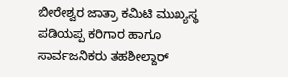ಬೀರೇಶ್ವರ ಜಾತ್ರಾ ಕಮಿಟಿ ಮುಖ್ಯಸ್ಥ ಪಡಿಯಪ್ಪ ಕರಿಗಾರ ಹಾಗೂ ಸಾರ್ವಜನಿಕರು ತಹಶೀಲ್ದಾರ್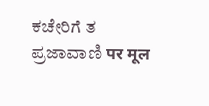ಕಚೇರಿಗೆ ತ
ಪ್ರಜಾವಾಣಿ पर मूल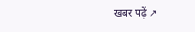खबर पढ़ें ↗